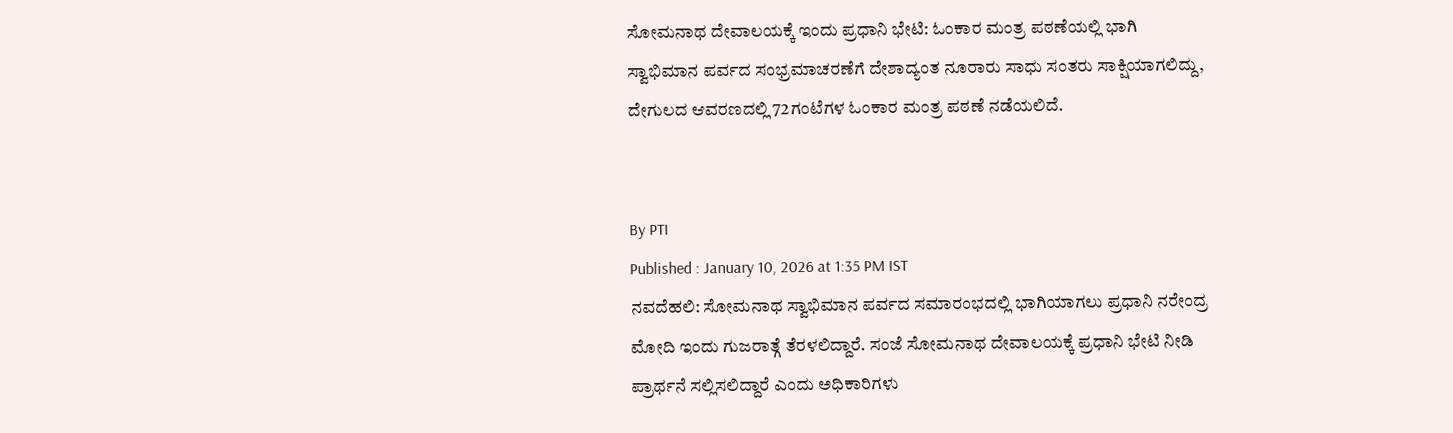ಸೋಮನಾಥ ದೇವಾಲಯಕ್ಕೆ ಇಂದು ಪ್ರಧಾನಿ ಭೇಟಿ: ಓಂಕಾರ ಮಂತ್ರ ಪಠಣೆಯಲ್ಲಿ ಭಾಗಿ
ಸ್ವಾಭಿಮಾನ ಪರ್ವದ ಸಂಭ್ರಮಾಚರಣೆಗೆ ದೇಶಾದ್ಯಂತ ನೂರಾರು ಸಾಧು ಸಂತರು ಸಾಕ್ಷಿಯಾಗಲಿದ್ದು, ದೇಗುಲದ ಆವರಣದಲ್ಲಿ 72ಗಂಟೆಗಳ ಓಂಕಾರ ಮಂತ್ರ ಪಠಣೆ ನಡೆಯಲಿದೆ.


By PTI
Published : January 10, 2026 at 1:35 PM IST
ನವದೆಹಲಿ: ಸೋಮನಾಥ ಸ್ವಾಭಿಮಾನ ಪರ್ವದ ಸಮಾರಂಭದಲ್ಲಿ ಭಾಗಿಯಾಗಲು ಪ್ರಧಾನಿ ನರೇಂದ್ರ ಮೋದಿ ಇಂದು ಗುಜರಾತ್ಗೆ ತೆರಳಲಿದ್ದಾರೆ. ಸಂಜೆ ಸೋಮನಾಥ ದೇವಾಲಯಕ್ಕೆ ಪ್ರಧಾನಿ ಭೇಟಿ ನೀಡಿ ಪ್ರಾರ್ಥನೆ ಸಲ್ಲಿಸಲಿದ್ದಾರೆ ಎಂದು ಅಧಿಕಾರಿಗಳು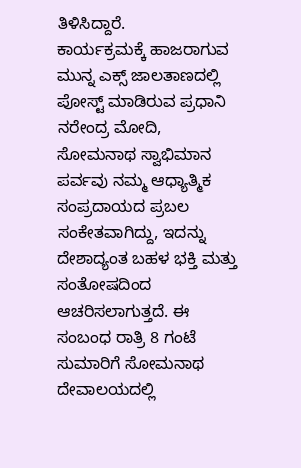ತಿಳಿಸಿದ್ದಾರೆ.
ಕಾರ್ಯಕ್ರಮಕ್ಕೆ ಹಾಜರಾಗುವ ಮುನ್ನ ಎಕ್ಸ್ ಜಾಲತಾಣದಲ್ಲಿ ಪೋಸ್ಟ್ ಮಾಡಿರುವ ಪ್ರಧಾನಿ ನರೇಂದ್ರ ಮೋದಿ, ಸೋಮನಾಥ ಸ್ವಾಭಿಮಾನ ಪರ್ವವು ನಮ್ಮ ಆಧ್ಯಾತ್ಮಿಕ ಸಂಪ್ರದಾಯದ ಪ್ರಬಲ ಸಂಕೇತವಾಗಿದ್ದು, ಇದನ್ನು ದೇಶಾದ್ಯಂತ ಬಹಳ ಭಕ್ತಿ ಮತ್ತು ಸಂತೋಷದಿಂದ ಆಚರಿಸಲಾಗುತ್ತದೆ. ಈ ಸಂಬಂಧ ರಾತ್ರಿ 8 ಗಂಟೆ ಸುಮಾರಿಗೆ ಸೋಮನಾಥ ದೇವಾಲಯದಲ್ಲಿ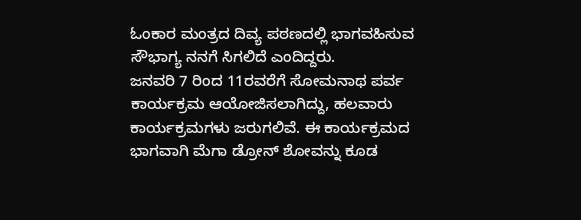ಓಂಕಾರ ಮಂತ್ರದ ದಿವ್ಯ ಪಠಣದಲ್ಲಿ ಭಾಗವಹಿಸುವ ಸೌಭಾಗ್ಯ ನನಗೆ ಸಿಗಲಿದೆ ಎಂದಿದ್ದರು.
ಜನವರಿ 7 ರಿಂದ 11ರವರೆಗೆ ಸೋಮನಾಥ ಪರ್ವ ಕಾರ್ಯಕ್ರಮ ಆಯೋಜಿಸಲಾಗಿದ್ದು, ಹಲವಾರು ಕಾರ್ಯಕ್ರಮಗಳು ಜರುಗಲಿವೆ. ಈ ಕಾರ್ಯಕ್ರಮದ ಭಾಗವಾಗಿ ಮೆಗಾ ಡ್ರೋನ್ ಶೋವನ್ನು ಕೂಡ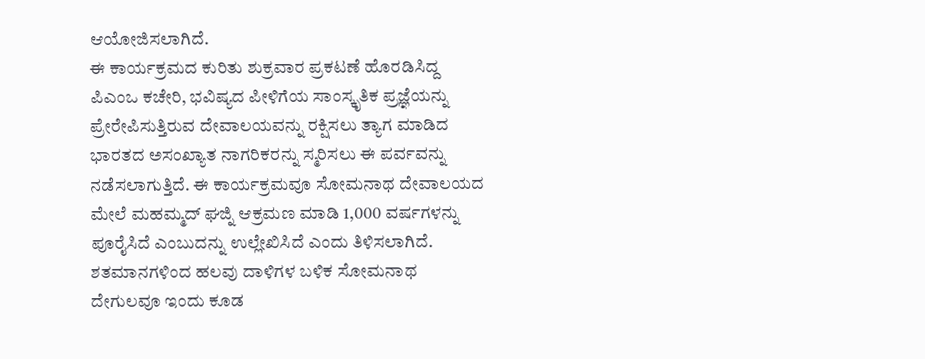ಆಯೋಜಿಸಲಾಗಿದೆ.
ಈ ಕಾರ್ಯಕ್ರಮದ ಕುರಿತು ಶುಕ್ರವಾರ ಪ್ರಕಟಣೆ ಹೊರಡಿಸಿದ್ದ ಪಿಎಂಒ ಕಚೇರಿ, ಭವಿಷ್ಯದ ಪೀಳಿಗೆಯ ಸಾಂಸ್ಕೃತಿಕ ಪ್ರಜ್ಞೆಯನ್ನು ಪ್ರೇರೇಪಿಸುತ್ತಿರುವ ದೇವಾಲಯವನ್ನು ರಕ್ಷಿಸಲು ತ್ಯಾಗ ಮಾಡಿದ ಭಾರತದ ಅಸಂಖ್ಯಾತ ನಾಗರಿಕರನ್ನು ಸ್ಮರಿಸಲು ಈ ಪರ್ವವನ್ನು ನಡೆಸಲಾಗುತ್ತಿದೆ. ಈ ಕಾರ್ಯಕ್ರಮವೂ ಸೋಮನಾಥ ದೇವಾಲಯದ ಮೇಲೆ ಮಹಮ್ಮದ್ ಘಜ್ನಿ ಆಕ್ರಮಣ ಮಾಡಿ 1,000 ವರ್ಷಗಳನ್ನು ಪೂರೈಸಿದೆ ಎಂಬುದನ್ನು ಉಲ್ಲೇಖಿಸಿದೆ ಎಂದು ತಿಳಿಸಲಾಗಿದೆ.
ಶತಮಾನಗಳಿಂದ ಹಲವು ದಾಳಿಗಳ ಬಳಿಕ ಸೋಮನಾಥ ದೇಗುಲವೂ ಇಂದು ಕೂಡ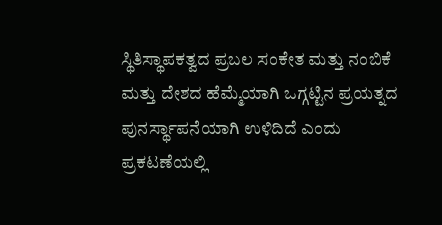ಸ್ಥಿತಿಸ್ಥಾಪಕತ್ವದ ಪ್ರಬಲ ಸಂಕೇತ ಮತ್ತು ನಂಬಿಕೆ ಮತ್ತು ದೇಶದ ಹೆಮ್ಮೆಯಾಗಿ ಒಗ್ಗಟ್ಟಿನ ಪ್ರಯತ್ನದ ಪುನರ್ಸ್ಥಾಪನೆಯಾಗಿ ಉಳಿದಿದೆ ಎಂದು ಪ್ರಕಟಣೆಯಲ್ಲಿ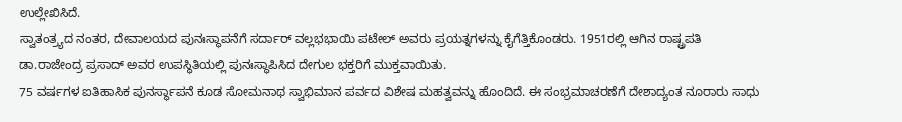ಉಲ್ಲೇಖಿಸಿದೆ.
ಸ್ವಾತಂತ್ರ್ಯದ ನಂತರ, ದೇವಾಲಯದ ಪುನಃಸ್ಥಾಪನೆಗೆ ಸರ್ದಾರ್ ವಲ್ಲಭಭಾಯಿ ಪಟೇಲ್ ಅವರು ಪ್ರಯತ್ನಗಳನ್ನು ಕೈಗೆತ್ತಿಕೊಂಡರು. 1951ರಲ್ಲಿ ಆಗಿನ ರಾಷ್ಟ್ರಪತಿ ಡಾ.ರಾಜೇಂದ್ರ ಪ್ರಸಾದ್ ಅವರ ಉಪಸ್ಥಿತಿಯಲ್ಲಿ ಪುನಃಸ್ಥಾಪಿಸಿದ ದೇಗುಲ ಭಕ್ತರಿಗೆ ಮುಕ್ತವಾಯಿತು.
75 ವರ್ಷಗಳ ಐತಿಹಾಸಿಕ ಪುನರ್ಸ್ಥಾಪನೆ ಕೂಡ ಸೋಮನಾಥ ಸ್ವಾಭಿಮಾನ ಪರ್ವದ ವಿಶೇಷ ಮಹತ್ವವನ್ನು ಹೊಂದಿದೆ. ಈ ಸಂಭ್ರಮಾಚರಣೆಗೆ ದೇಶಾದ್ಯಂತ ನೂರಾರು ಸಾಧು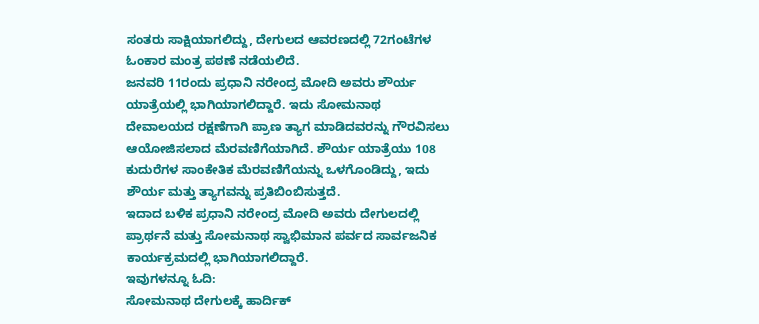ಸಂತರು ಸಾಕ್ಷಿಯಾಗಲಿದ್ದು, ದೇಗುಲದ ಆವರಣದಲ್ಲಿ 72ಗಂಟೆಗಳ ಓಂಕಾರ ಮಂತ್ರ ಪಠಣೆ ನಡೆಯಲಿದೆ.
ಜನವರಿ 11ರಂದು ಪ್ರಧಾನಿ ನರೇಂದ್ರ ಮೋದಿ ಅವರು ಶೌರ್ಯ ಯಾತ್ರೆಯಲ್ಲಿ ಭಾಗಿಯಾಗಲಿದ್ದಾರೆ. ಇದು ಸೋಮನಾಥ ದೇವಾಲಯದ ರಕ್ಷಣೆಗಾಗಿ ಪ್ರಾಣ ತ್ಯಾಗ ಮಾಡಿದವರನ್ನು ಗೌರವಿಸಲು ಆಯೋಜಿಸಲಾದ ಮೆರವಣಿಗೆಯಾಗಿದೆ. ಶೌರ್ಯ ಯಾತ್ರೆಯು 108 ಕುದುರೆಗಳ ಸಾಂಕೇತಿಕ ಮೆರವಣಿಗೆಯನ್ನು ಒಳಗೊಂಡಿದ್ದು, ಇದು ಶೌರ್ಯ ಮತ್ತು ತ್ಯಾಗವನ್ನು ಪ್ರತಿಬಿಂಬಿಸುತ್ತದೆ.
ಇದಾದ ಬಳಿಕ ಪ್ರಧಾನಿ ನರೇಂದ್ರ ಮೋದಿ ಅವರು ದೇಗುಲದಲ್ಲಿ ಪ್ರಾರ್ಥನೆ ಮತ್ತು ಸೋಮನಾಥ ಸ್ವಾಭಿಮಾನ ಪರ್ವದ ಸಾರ್ವಜನಿಕ ಕಾರ್ಯಕ್ರಮದಲ್ಲಿ ಭಾಗಿಯಾಗಲಿದ್ದಾರೆ.
ಇವುಗಳನ್ನೂ ಓದಿ:
ಸೋಮನಾಥ ದೇಗುಲಕ್ಕೆ ಹಾರ್ದಿಕ್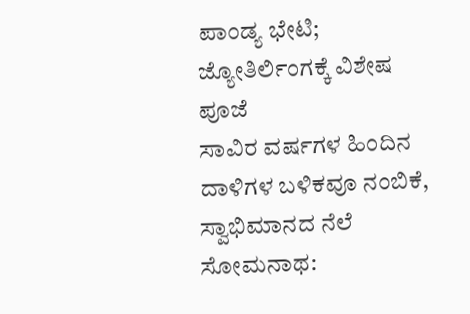ಪಾಂಡ್ಯ ಭೇಟಿ; ಜ್ಯೋತಿರ್ಲಿಂಗಕ್ಕೆ ವಿಶೇಷ ಪೂಜೆ
ಸಾವಿರ ವರ್ಷಗಳ ಹಿಂದಿನ ದಾಳಿಗಳ ಬಳಿಕವೂ ನಂಬಿಕೆ, ಸ್ವಾಭಿಮಾನದ ನೆಲೆ ಸೋಮನಾಥ: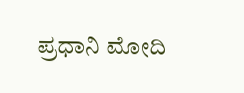ಪ್ರಧಾನಿ ಮೋದಿ